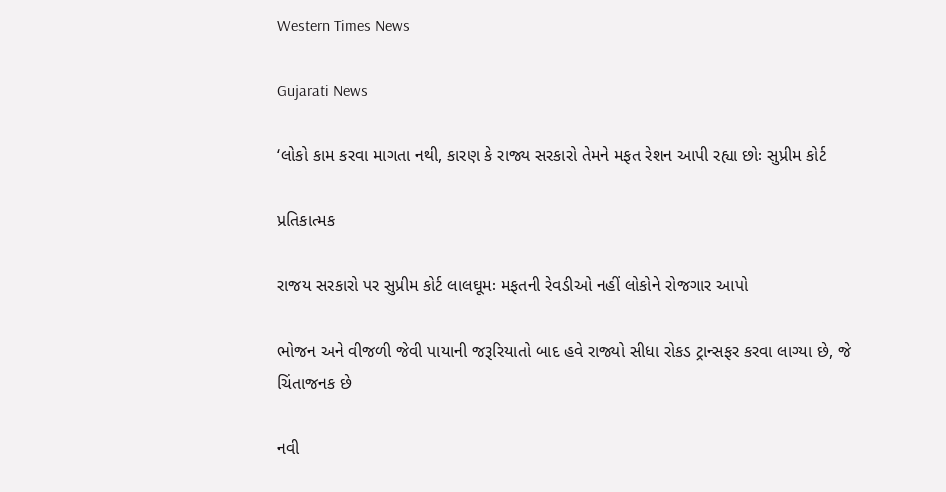Western Times News

Gujarati News

‘લોકો કામ કરવા માગતા નથી, કારણ કે રાજ્ય સરકારો તેમને મફત રેશન આપી રહ્યા છોઃ સુપ્રીમ કોર્ટ

પ્રતિકાત્મક

રાજય સરકારો પર સુપ્રીમ કોર્ટ લાલઘૂમઃ મફતની રેવડીઓ નહીં લોકોને રોજગાર આપો

ભોજન અને વીજળી જેવી પાયાની જરૂરિયાતો બાદ હવે રાજ્યો સીધા રોકડ ટ્રાન્સફર કરવા લાગ્યા છે, જે ચિંતાજનક છે

નવી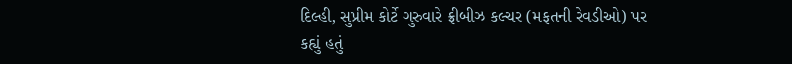દિલ્હી, સુપ્રીમ કોર્ટે ગુરુવારે ફ્રીબીઝ કલ્ચર (મફતની રેવડીઓ) પર કહ્યું હતું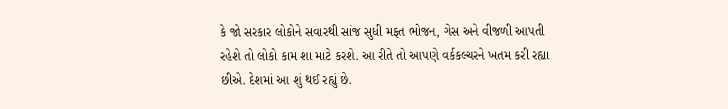કે જો સરકાર લોકોને સવારથી સાંજ સુધી મફત ભોજન, ગેસ અને વીજળી આપતી રહેશે તો લોકો કામ શા માટે કરશે. આ રીતે તો આપણે વર્કકલ્ચરને ખતમ કરી રહ્યા છીએ. દેશમાં આ શું થઈ રહ્યું છે.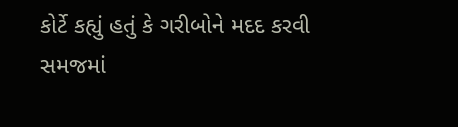કોર્ટે કહ્યું હતું કે ગરીબોને મદદ કરવી સમજમાં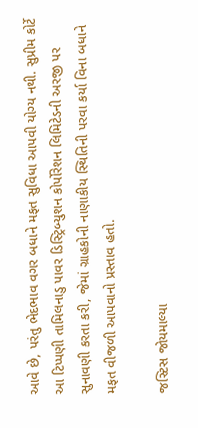આવે છે, પરંતુ ભેદભાવ વગર બધાને મફત સુવિધા આપવી યોગ્ય નથી. સુપ્રીમ કોર્ટે આ ટિપ્પણી તામિલનાડુ પાવર ડિસ્ટ્રિબ્યુશન કોર્પોરેશન લિમિટેડની અરજી પર સુનાવણી કરતા કરી, જેમાં ગ્રાહકોની નાણાકીય સ્થિતિની પરવા કર્યા વિના બધાને મફત વીજળી આપવાનો પ્રસ્તાવ હતો.

જસ્ટિસ જોયમાલ્યા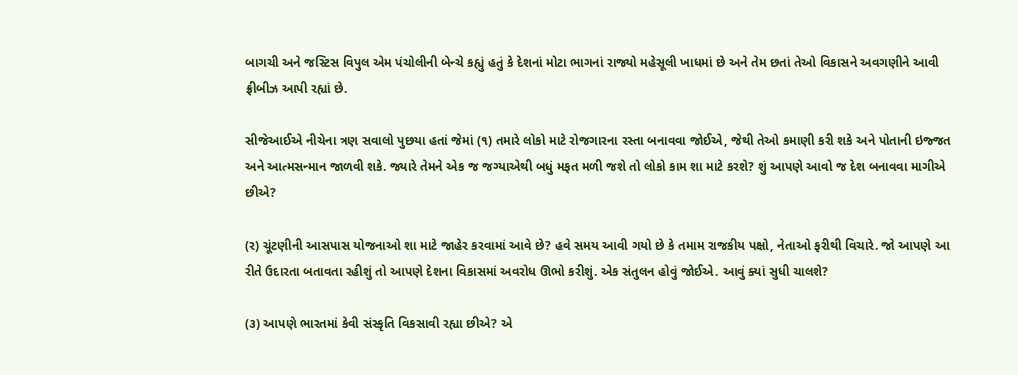બાગચી અને જસ્ટિસ વિપુલ એમ પંચોલીની બેન્ચે કહ્યું હતું કે દેશનાં મોટા ભાગનાં રાજ્યો મહેસૂલી ખાધમાં છે અને તેમ છતાં તેઓ વિકાસને અવગણીને આવી ફ્રીબીઝ આપી રહ્યાં છે.

સીજેઆઈએ નીચેના ત્રણ સવાલો પુછયા હતાં જેમાં (૧) તમારે લોકો માટે રોજગારના રસ્તા બનાવવા જોઈએ, જેથી તેઓ કમાણી કરી શકે અને પોતાની ઇજ્જત અને આત્મસન્માન જાળવી શકે. જ્યારે તેમને એક જ જગ્યાએથી બધું મફત મળી જશે તો લોકો કામ શા માટે કરશે? શું આપણે આવો જ દેશ બનાવવા માગીએ છીએ?

(ર) ચૂંટણીની આસપાસ યોજનાઓ શા માટે જાહેર કરવામાં આવે છે? હવે સમય આવી ગયો છે કે તમામ રાજકીય પક્ષો, નેતાઓ ફરીથી વિચારે. જો આપણે આ રીતે ઉદારતા બતાવતા રહીશું તો આપણે દેશના વિકાસમાં અવરોધ ઊભો કરીશું. એક સંતુલન હોવું જોઈએ. આવું ક્યાં સુધી ચાલશે?

(૩) આપણે ભારતમાં કેવી સંસ્કૃતિ વિકસાવી રહ્યા છીએ? એ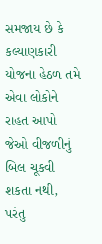સમજાય છે કે કલ્યાણકારી યોજના હેઠળ તમે એવા લોકોને રાહત આપો જેઓ વીજળીનું બિલ ચૂકવી શકતા નથી, પરંતુ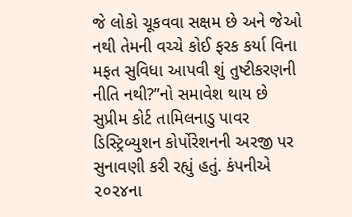જે લોકો ચૂકવવા સક્ષમ છે અને જેઓ નથી તેમની વચ્ચે કોઈ ફરક કર્યા વિના મફત સુવિધા આપવી શું તુષ્ટીકરણની નીતિ નથી?”નો સમાવેશ થાય છે
સુપ્રીમ કોર્ટ તામિલનાડુ પાવર ડિસ્ટ્રિબ્યુશન કોર્પોરેશનની અરજી પર સુનાવણી કરી રહ્યું હતું. કંપનીએ ૨૦૨૪ના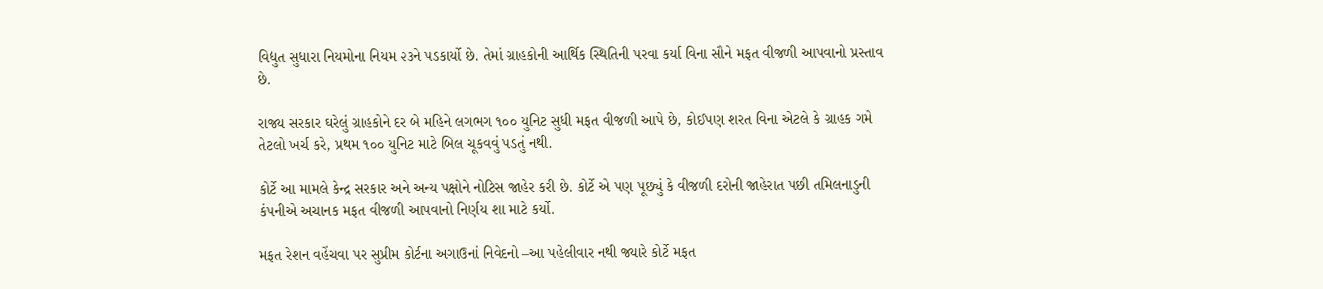વિદ્યુત સુધારા નિયમોના નિયમ ૨૩ને પડકાર્યો છે. તેમાં ગ્રાહકોની આર્થિક સ્થિતિની પરવા કર્યા વિના સૌને મફત વીજળી આપવાનો પ્રસ્તાવ છે.

રાજ્ય સરકાર ઘરેલું ગ્રાહકોને દર બે મહિને લગભગ ૧૦૦ યુનિટ સુધી મફત વીજળી આપે છે, કોઈપણ શરત વિના એટલે કે ગ્રાહક ગમે તેટલો ખર્ચ કરે, પ્રથમ ૧૦૦ યુનિટ માટે બિલ ચૂકવવું પડતું નથી.

કોર્ટે આ મામલે કેન્દ્ર સરકાર અને અન્ય પક્ષોને નોટિસ જાહેર કરી છે. કોર્ટે એ પણ પૂછ્યું કે વીજળી દરોની જાહેરાત પછી તમિલનાડુની કંપનીએ અચાનક મફત વીજળી આપવાનો નિર્ણય શા માટે કર્યો.

મફત રેશન વહેંચવા પર સુપ્રીમ કોર્ટના અગાઉનાં નિવેદનો –આ પહેલીવાર નથી જ્યારે કોર્ટે મફત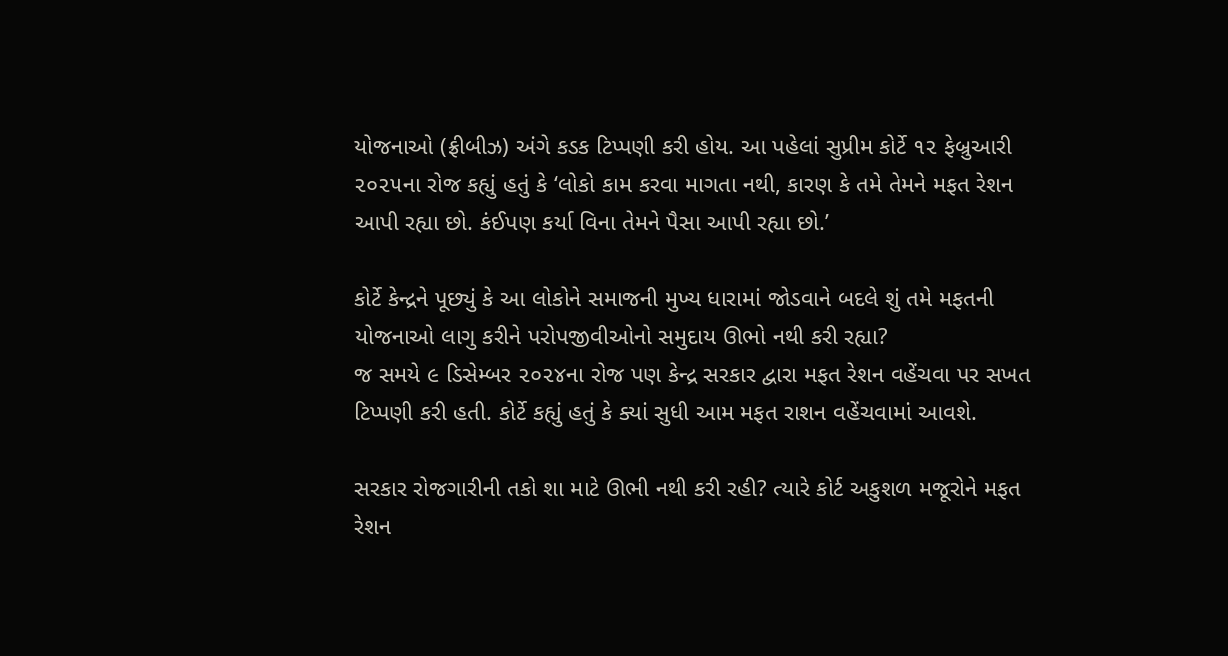યોજનાઓ (ફ્રીબીઝ) અંગે કડક ટિપ્પણી કરી હોય. આ પહેલાં સુપ્રીમ કોર્ટે ૧૨ ફેબ્રુઆરી ૨૦૨૫ના રોજ કહ્યું હતું કે ‘લોકો કામ કરવા માગતા નથી, કારણ કે તમે તેમને મફત રેશન આપી રહ્યા છો. કંઈપણ કર્યા વિના તેમને પૈસા આપી રહ્યા છો.’

કોર્ટે કેન્દ્રને પૂછ્યું કે આ લોકોને સમાજની મુખ્ય ધારામાં જોડવાને બદલે શું તમે મફતની યોજનાઓ લાગુ કરીને પરોપજીવીઓનો સમુદાય ઊભો નથી કરી રહ્યા?
જ સમયે ૯ ડિસેમ્બર ૨૦૨૪ના રોજ પણ કેન્દ્ર સરકાર દ્વારા મફત રેશન વહેંચવા પર સખત ટિપ્પણી કરી હતી. કોર્ટે કહ્યું હતું કે ક્યાં સુધી આમ મફત રાશન વહેંચવામાં આવશે.

સરકાર રોજગારીની તકો શા માટે ઊભી નથી કરી રહી? ત્યારે કોર્ટ અકુશળ મજૂરોને મફત રેશન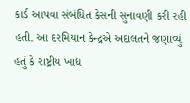કાર્ડ આપવા સંબંધિત કેસની સુનાવણી કરી રહી હતી. આ દરમિયાન કેન્દ્રએ અદાલતને જણાવ્યું હતું કે રાષ્ટ્રીય ખાદ્ય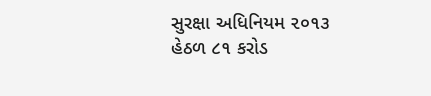સુરક્ષા અધિનિયમ ૨૦૧૩ હેઠળ ૮૧ કરોડ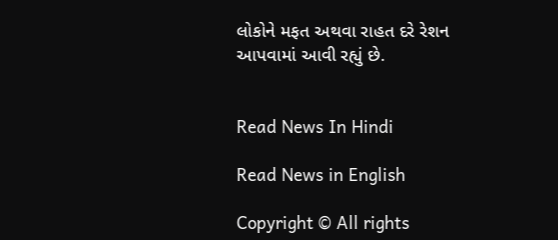લોકોને મફત અથવા રાહત દરે રેશન આપવામાં આવી રહ્યું છે.


Read News In Hindi

Read News in English

Copyright © All rights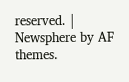reserved. | Newsphere by AF themes.